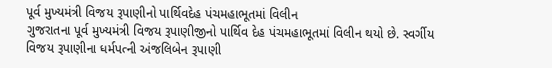પૂર્વ મુખ્યમંત્રી વિજય રૂપાણીનો પાર્થિવદેહ પંચમહાભૂતમાં વિલીન
ગુજરાતના પૂર્વ મુખ્યમંત્રી વિજય રૂપાણીજીનો પાર્થિવ દેહ પંચમહાભૂતમાં વિલીન થયો છે. સ્વર્ગીય વિજય રૂપાણીના ધર્મપત્ની અંજલિબેન રૂપાણી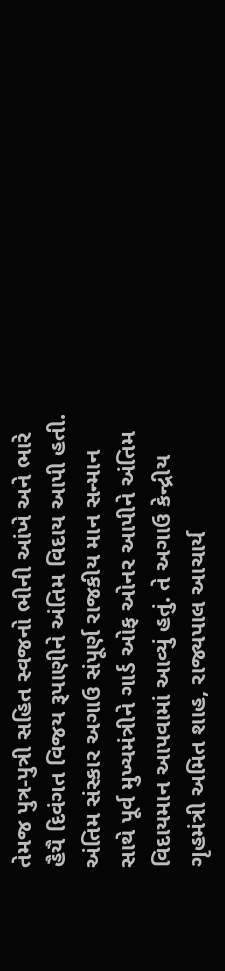તેમજ પુત્ર-પુત્રી સહિત સ્વજનો ભીની આંખે અને ભારે હૈયૈ દિવંગત વિજય રૂપાણીને અંતિમ વિદાય આપી હતી. અંતિમ સંસ્કાર અગાઉ સંપૂર્ણ રાજકીય માન સન્માન સાથે પૂર્વ મુખ્યમંત્રીને ગાર્ડ ઓફ ઓનર આપીને અંતિમ વિદાયમાન આપવામાં આવ્યું હતું. તે અગાઉ કેન્દ્રીય ગૃહમંત્રી અમિત શાહ, રાજ્યપાલ આચાર્ય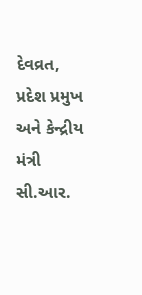દેવવ્રત, પ્રદેશ પ્રમુખ અને કેન્દ્રીય મંત્રી સી.આર.